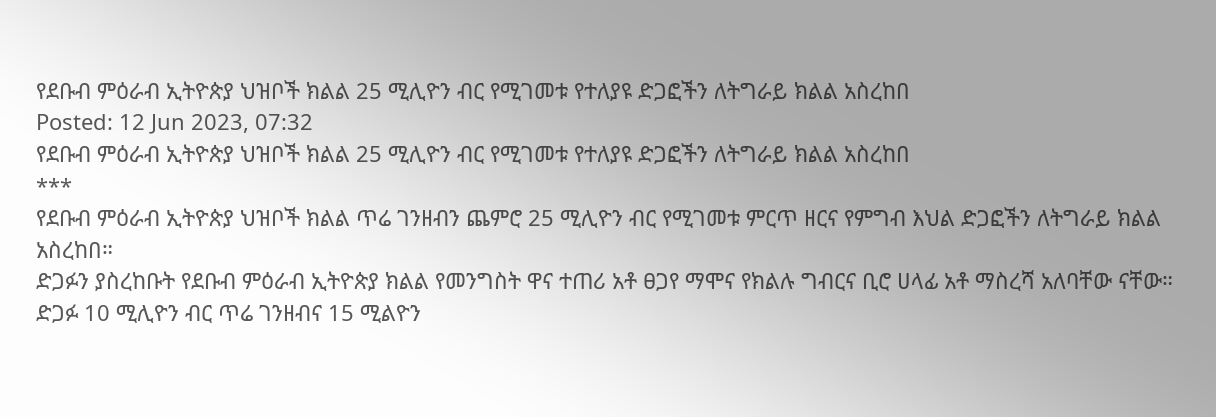የደቡብ ምዕራብ ኢትዮጵያ ህዝቦች ክልል 25 ሚሊዮን ብር የሚገመቱ የተለያዩ ድጋፎችን ለትግራይ ክልል አስረከበ
Posted: 12 Jun 2023, 07:32
የደቡብ ምዕራብ ኢትዮጵያ ህዝቦች ክልል 25 ሚሊዮን ብር የሚገመቱ የተለያዩ ድጋፎችን ለትግራይ ክልል አስረከበ
***
የደቡብ ምዕራብ ኢትዮጵያ ህዝቦች ክልል ጥሬ ገንዘብን ጨምሮ 25 ሚሊዮን ብር የሚገመቱ ምርጥ ዘርና የምግብ እህል ድጋፎችን ለትግራይ ክልል አስረከበ።
ድጋፉን ያስረከቡት የደቡብ ምዕራብ ኢትዮጵያ ክልል የመንግስት ዋና ተጠሪ አቶ ፀጋየ ማሞና የክልሉ ግብርና ቢሮ ሀላፊ አቶ ማስረሻ አለባቸው ናቸው።
ድጋፉ 10 ሚሊዮን ብር ጥሬ ገንዘብና 15 ሚልዮን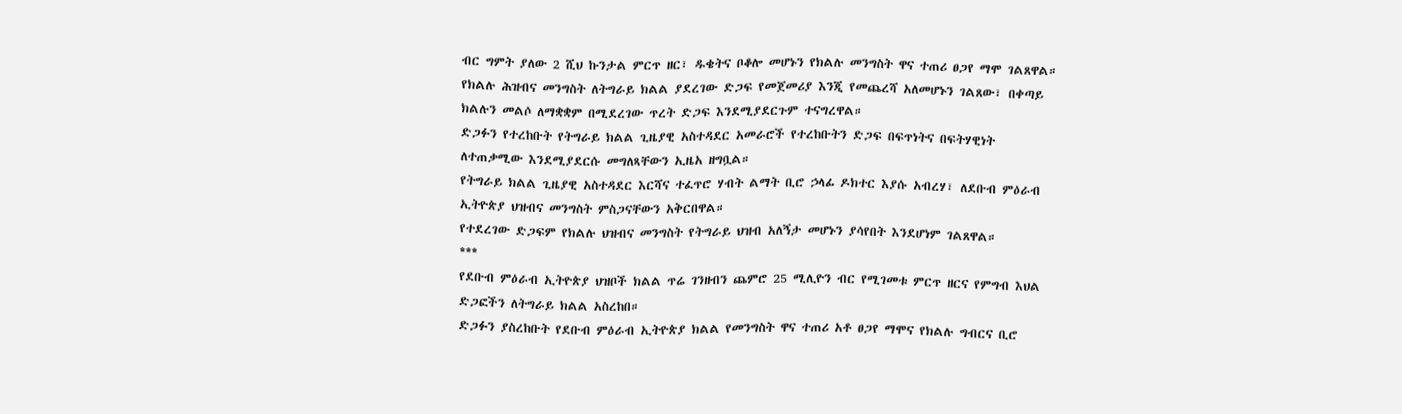ብር ግምት ያለው 2 ሺህ ኩንታል ምርጥ ዘር፣ ዱቄትና ቦቆሎ መሆኑን የክልሉ መንግስት ዋና ተጠሪ ፀጋየ ማሞ ገልጸዋል።
የክልሉ ሕዝብና መንግስት ለትግራይ ክልል ያደረገው ድጋፍ የመጀመሪያ እንጂ የመጨረሻ አለመሆኑን ገልጸው፣ በቀጣይ ክልሉን መልሶ ለማቋቋም በሚደረገው ጥረት ድጋፍ እንደሚያደርጉም ተናግረዋል።
ድጋፉን የተረከቡት የትግራይ ክልል ጊዜያዊ አስተዳደር አመራሮች የተረከቡትን ድጋፍ በፍጥነትና በፍትሃዊነት ለተጠቃሚው እንደሚያደርሱ መግለጻቸውን ኢዜአ ዘግቧል።
የትግራይ ክልል ጊዜያዊ አስተዳደር እርሻና ተፈጥሮ ሃብት ልማት ቢሮ ኃላፊ ዶክተር እያሱ አብረሃ፣ ለደቡብ ምዕራብ ኢትዮጵያ ህዝብና መንግስት ምስጋናቸውን አቅርበዋል።
የተደረገው ድጋፍም የክልሉ ህዝብና መንግስት የትግራይ ህዝብ አለኝታ መሆኑን ያሳየበት እንደሆነም ገልጸዋል።
***
የደቡብ ምዕራብ ኢትዮጵያ ህዝቦች ክልል ጥሬ ገንዘብን ጨምሮ 25 ሚሊዮን ብር የሚገመቱ ምርጥ ዘርና የምግብ እህል ድጋፎችን ለትግራይ ክልል አስረከበ።
ድጋፉን ያስረከቡት የደቡብ ምዕራብ ኢትዮጵያ ክልል የመንግስት ዋና ተጠሪ አቶ ፀጋየ ማሞና የክልሉ ግብርና ቢሮ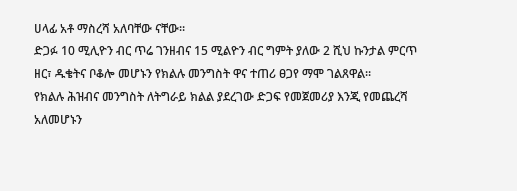ሀላፊ አቶ ማስረሻ አለባቸው ናቸው።
ድጋፉ 10 ሚሊዮን ብር ጥሬ ገንዘብና 15 ሚልዮን ብር ግምት ያለው 2 ሺህ ኩንታል ምርጥ ዘር፣ ዱቄትና ቦቆሎ መሆኑን የክልሉ መንግስት ዋና ተጠሪ ፀጋየ ማሞ ገልጸዋል።
የክልሉ ሕዝብና መንግስት ለትግራይ ክልል ያደረገው ድጋፍ የመጀመሪያ እንጂ የመጨረሻ አለመሆኑን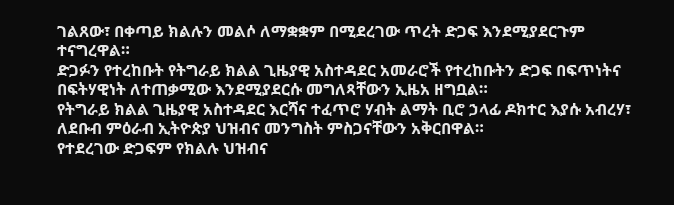ገልጸው፣ በቀጣይ ክልሉን መልሶ ለማቋቋም በሚደረገው ጥረት ድጋፍ እንደሚያደርጉም ተናግረዋል።
ድጋፉን የተረከቡት የትግራይ ክልል ጊዜያዊ አስተዳደር አመራሮች የተረከቡትን ድጋፍ በፍጥነትና በፍትሃዊነት ለተጠቃሚው እንደሚያደርሱ መግለጻቸውን ኢዜአ ዘግቧል።
የትግራይ ክልል ጊዜያዊ አስተዳደር እርሻና ተፈጥሮ ሃብት ልማት ቢሮ ኃላፊ ዶክተር እያሱ አብረሃ፣ ለደቡብ ምዕራብ ኢትዮጵያ ህዝብና መንግስት ምስጋናቸውን አቅርበዋል።
የተደረገው ድጋፍም የክልሉ ህዝብና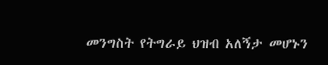መንግስት የትግራይ ህዝብ አለኝታ መሆኑን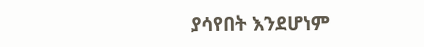ያሳየበት እንደሆነም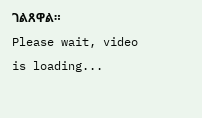ገልጸዋል።
Please wait, video is loading...